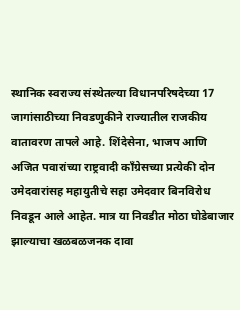स्थानिक स्वराज्य संस्थेतल्या विधानपरिषदेच्या 17 जागांसाठीच्या निवडणुकीने राज्यातील राजकीय वातावरण तापले आहे. शिंदेसेना, भाजप आणि अजित पवारांच्या राष्ट्रवादी काँग्रेसच्या प्रत्येकी दोन उमेदवारांसह महायुतीचे सहा उमेदवार बिनविरोध निवडून आले आहेत. मात्र या निवडीत मोठा घोडेबाजार झाल्याचा खळबळजनक दावा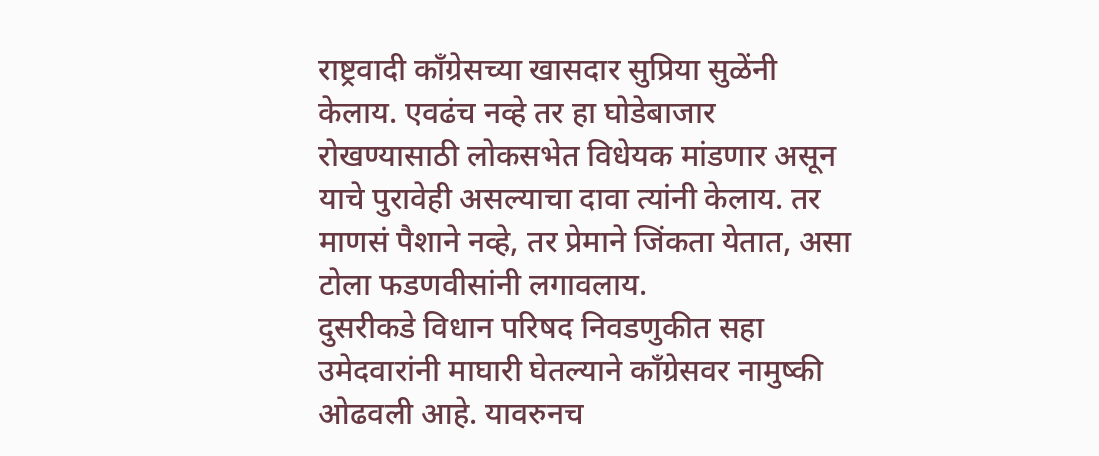राष्ट्रवादी काँग्रेसच्या खासदार सुप्रिया सुळेंनी केलाय. एवढंच नव्हे तर हा घोडेबाजार रोखण्यासाठी लोकसभेत विधेयक मांडणार असून याचे पुरावेही असल्याचा दावा त्यांनी केलाय. तर माणसं पैशाने नव्हे, तर प्रेमाने जिंकता येतात, असा टोला फडणवीसांनी लगावलाय.
दुसरीकडे विधान परिषद निवडणुकीत सहा उमेदवारांनी माघारी घेतल्याने काँग्रेसवर नामुष्की ओढवली आहे. यावरुनच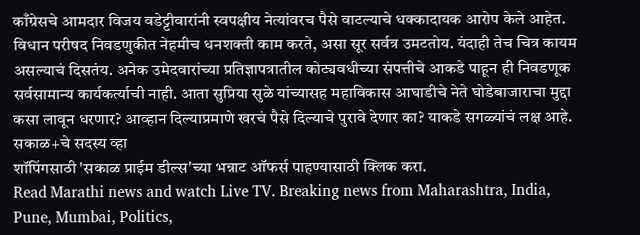काँग्रेसचे आमदार विजय वडेट्टीवारांनी स्वपक्षीय नेत्यांवरच पैसे वाटल्याचे धक्कादायक आरोप केले आहेत. विधान परीषद निवडणुकीत नेहमीच धनशक्ती काम करते, असा सूर सर्वत्र उमटतोय. यंदाही तेच चित्र कायम असल्याचं दिसतंय. अनेक उमेदवारांच्या प्रतिज्ञापत्रातील कोट्यवधीच्या संपत्तीचे आकडे पाहून ही निवडणूक सर्वसामान्य कार्यकर्त्याची नाही. आता सुप्रिया सुळे यांच्यासह महाविकास आघाडीचे नेते घोडेबाजाराचा मुद्दा कसा लावून धरणार? आव्हान दिल्याप्रमाणे खरचं पैसे दिल्याचे पुरावे देणार का? याकडे सगळ्यांचं लक्ष आहे.
सकाळ+चे सदस्य व्हा
शॉपिंगसाठी 'सकाळ प्राईम डील्स'च्या भन्नाट ऑफर्स पाहण्यासाठी क्लिक करा.
Read Marathi news and watch Live TV. Breaking news from Maharashtra, India, Pune, Mumbai, Politics,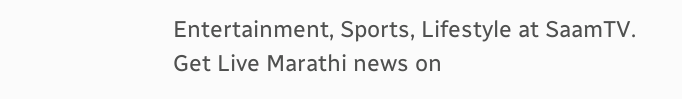Entertainment, Sports, Lifestyle at SaamTV. Get Live Marathi news on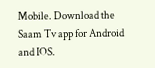Mobile. Download the Saam Tv app for Android and IOS.